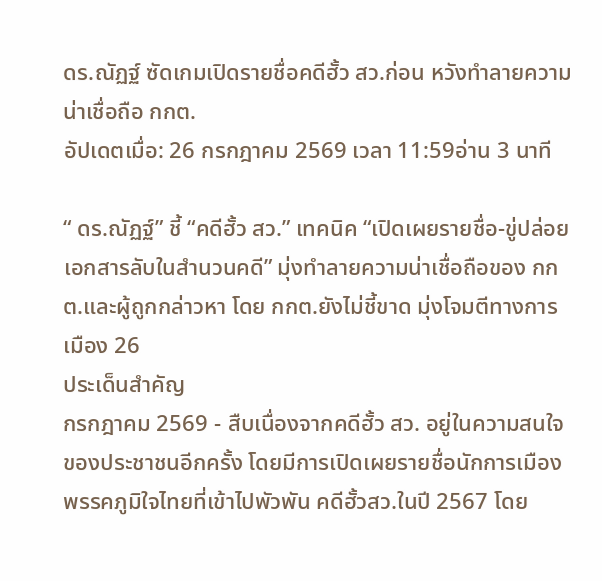ดร.ณัฏฐ์ ซัดเกมเปิดรายชื่อคดีฮั้ว สว.ก่อน หวังทำลายความน่าเชื่อถือ กกต.
อัปเดตเมื่อ: 26 กรกฎาคม 2569 เวลา 11:59อ่าน 3 นาที

“ ดร.ณัฏฐ์” ชี้ “คดีฮั้ว สว.” เทคนิค “เปิดเผยรายชื่อ-ขู่ปล่อยเอกสารลับในสำนวนคดี” มุ่งทำลายความน่าเชื่อถือของ กกต.และผู้ถูกกล่าวหา โดย กกต.ยังไม่ชี้ขาด มุ่งโจมตีทางการเมือง 26
ประเด็นสำคัญ
กรกฎาคม 2569 - สืบเนื่องจากคดีฮั้ว สว. อยู่ในความสนใจของประชาชนอีกครั้ง โดยมีการเปิดเผยรายชื่อนักการเมืองพรรคภูมิใจไทยที่เข้าไปพัวพัน คดีฮั้วสว.ในปี 2567 โดย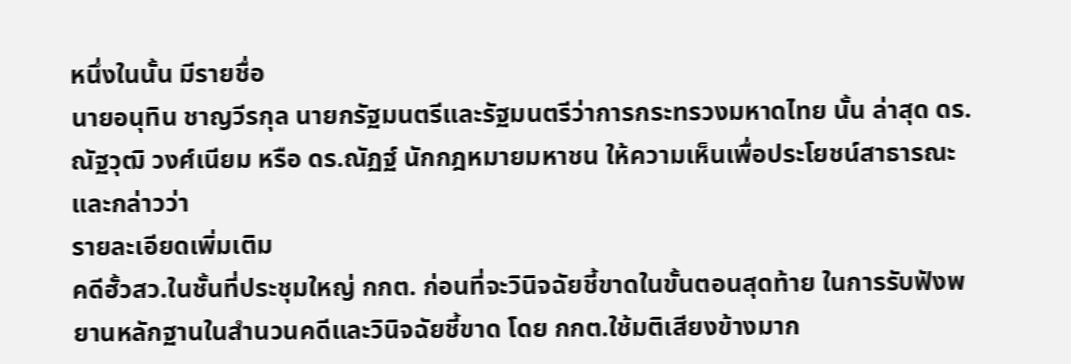หนึ่งในนั้น มีรายชื่อ
นายอนุทิน ชาญวีรกุล นายกรัฐมนตรีและรัฐมนตรีว่าการกระทรวงมหาดไทย นั้น ล่าสุด ดร.ณัฐวุฒิ วงศ์เนียม หรือ ดร.ณัฏฐ์ นักกฎหมายมหาชน ให้ความเห็นเพื่อประโยชน์สาธารณะและกล่าวว่า
รายละเอียดเพิ่มเติม
คดีฮั้วสว.ในชั้นที่ประชุมใหญ่ กกต. ก่อนที่จะวินิจฉัยชี้ขาดในขั้นตอนสุดท้าย ในการรับฟังพยานหลักฐานในสำนวนคดีและวินิจฉัยชี้ขาด โดย กกต.ใช้มติเสียงข้างมาก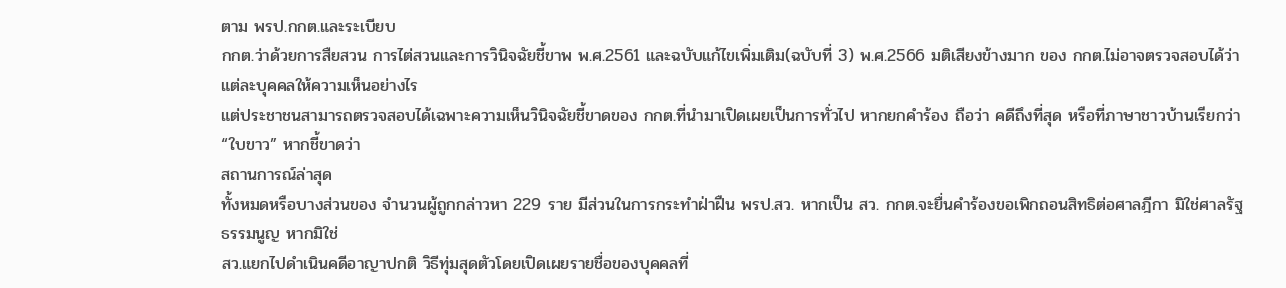ตาม พรป.กกต.และระเบียบ
กกต.ว่าด้วยการสืยสวน การไต่สวนและการวินิจฉัยชี้ขาพ พ.ศ.2561 และฉบับแก้ไขเพิ่มเติม(ฉบับที่ 3) พ.ศ.2566 มติเสียงข้างมาก ของ กกต.ไม่อาจตรวจสอบได้ว่า แต่ละบุคคลให้ความเห็นอย่างไร
แต่ประชาชนสามารถตรวจสอบได้เฉพาะความเห็นวินิจฉัยชี้ขาดของ กกต.ที่นำมาเปิดเผยเป็นการทั่วไป หากยกคำร้อง ถือว่า คดีถึงที่สุด หรือที่ภาษาชาวบ้านเรียกว่า “ใบขาว” หากชี้ขาดว่า
สถานการณ์ล่าสุด
ทั้งหมดหรือบางส่วนของ จำนวนผู้ถูกกล่าวหา 229 ราย มีส่วนในการกระทำฝ่าฝืน พรป.สว. หากเป็น สว. กกต.จะยื่นคำร้องขอเพิกถอนสิทธิต่อศาลฎีกา มิใช่ศาลรัฐธรรมนูญ หากมิใช่
สว.แยกไปดำเนินคดีอาญาปกติ วิธีทุ่มสุดตัวโดยเปิดเผยรายชื่อของบุคคลที่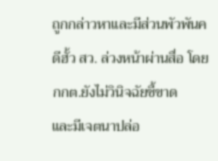ถูกกล่าวหาและมีส่วนพัวพันคดีฮั้ว สว. ล่วงหน้าผ่านสื่อ โดย กกต.ยังไม่วินิจฉัยชี้ขาด
และมีเจตนาปล่อ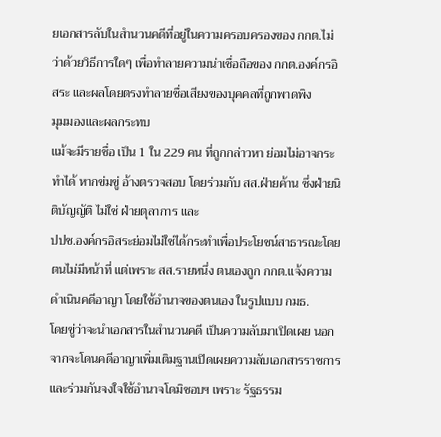ยเอกสารลับในสำนวนคดีที่อยู่ในความครอบครองของ กกต.ไม่ว่าด้วยวิธีการใดๆ เพื่อทำลายความน่าเชื่อถือของ กกต.องค์กรอิสระ และผลโดยตรงทำลายชื่อเสียงของบุคคลที่ถูกพาดพิง
มุมมองและผลกระทบ
แม้จะมีรายชื่อ เป็น 1 ใน 229 คน ที่ถูกกล่าวหา ย่อมไม่อาจกระทำได้ หากข่มขู่ อ้างตรวจสอบ โดยร่วมกับ สส.ฝ่ายค้าน ซึ่งฝ่ายนิติบัญญัติ ไม่ใช่ ฝ่ายตุลาการ และ
ปปช.องค์กรอิสระย่อมไม่ใช่ได้กระทำเพื่อประโยชน์สาธารณะโดยตนไม่มีหน้าที่ แต่เพราะ สส.รายหนึ่ง ตนเองถูก กกต.แจ้งความดำเนินคดีอาญา โดยใช้อำนาจของตนเอง ในรูปแบบ กมธ.
โดยขู่ว่าจะนำเอกสารในสำนวนคดี เป็นความลับมาเปิดเผย นอกจากจะโดนคดีอาญาเพิ่มเติมฐานเปิดเผยความลับเอกสารราชการและร่วมกันจงใจใช้อำนาจโดมิชอบฯ เพราะ รัฐธรรม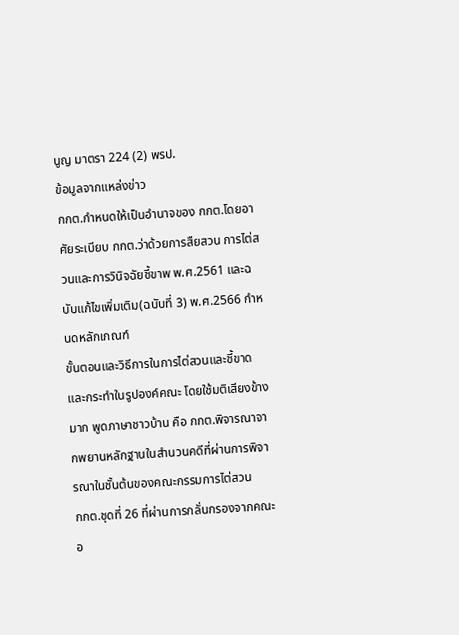นูญ มาตรา 224 (2) พรป.
ข้อมูลจากแหล่งข่าว
กกต.กำหนดให้เป็นอำนาจของ กกต.โดยอาศัยระเบียบ กกต.ว่าด้วยการสืยสวน การไต่สวนและการวินิจฉัยชี้ขาพ พ.ศ.2561 และฉบับแก้ไขเพิ่มเติม(ฉบับที่ 3) พ.ศ.2566 กำหนดหลักเกณฑ์
ขั้นตอนและวิธีการในการไต่สวนและชี้ขาดและกระทำในรูปองค์คณะ โดยใช้มติเสียงข้างมาก พูดภาษาชาวบ้าน คือ กกต.พิจารณาจากพยานหลักฐานในสำนวนคดีที่ผ่านการพิจารณาในชั้นต้นของคณะกรรมการไต่สวน
กกต.ชุดที่ 26 ที่ผ่านการกลั่นกรองจากคณะอ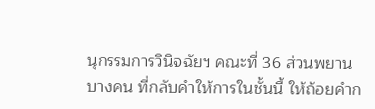นุกรรมการวินิจฉัยฯ คณะที่ 36 ส่วนพยานบางคน ที่กลับคำให้การในชั้นนี้ ให้ถ้อยคำก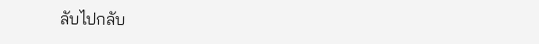ลับไปกลับ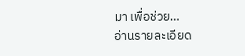มา เพื่อช่วย…
อ่านรายละเอียด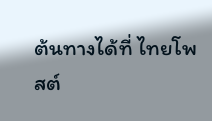ต้นทางได้ที่ ไทยโพสต์